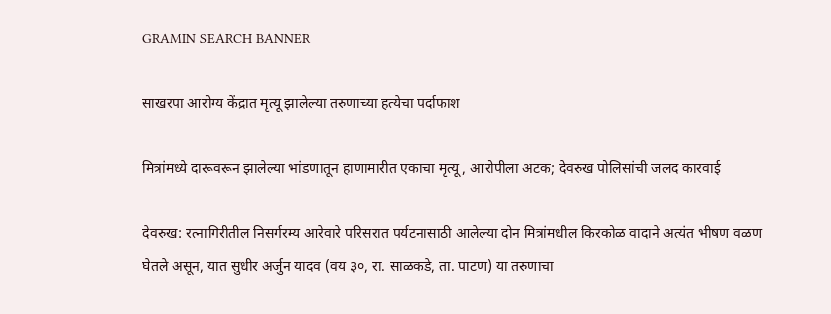GRAMIN SEARCH BANNER

साखरपा आरोग्य केंद्रात मृत्यू झालेल्या तरुणाच्या हत्येचा पर्दाफाश

मित्रांमध्ये दारूवरून झालेल्या भांडणातून हाणामारीत एकाचा मृत्यू, आरोपीला अटक; देवरुख पोलिसांची जलद कारवाई

देवरुख: रत्नागिरीतील निसर्गरम्य आरेवारे परिसरात पर्यटनासाठी आलेल्या दोन मित्रांमधील किरकोळ वादाने अत्यंत भीषण वळण घेतले असून, यात सुधीर अर्जुन यादव (वय ३०, रा. साळकडे, ता. पाटण) या तरुणाचा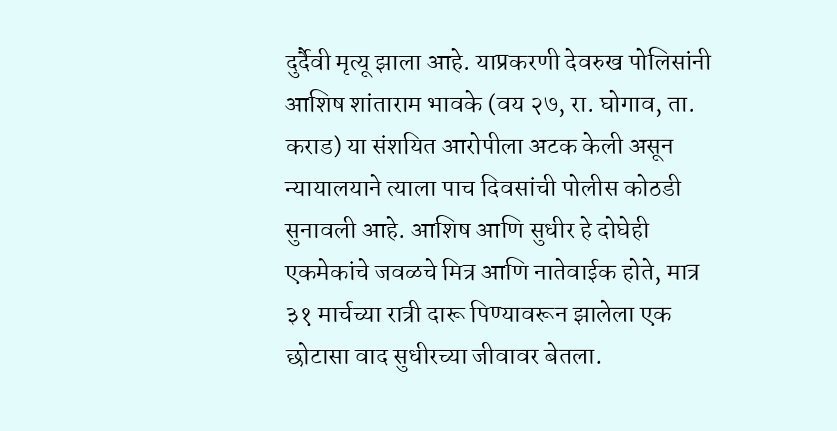दुर्दैवी मृत्यू झाला आहे. याप्रकरणी देवरुख पोलिसांनी आशिष शांताराम भावके (वय २७, रा. घोगाव, ता. कराड) या संशयित आरोपीला अटक केली असून न्यायालयाने त्याला पाच दिवसांची पोलीस कोठडी सुनावली आहे. आशिष आणि सुधीर हे दोघेही एकमेकांचे जवळचे मित्र आणि नातेवाईक होते, मात्र ३१ मार्चच्या रात्री दारू पिण्यावरून झालेला एक छोटासा वाद सुधीरच्या जीवावर बेतला.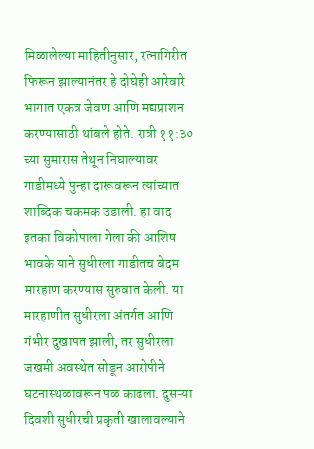मिळालेल्या माहितीनुसार, रत्नागिरीत फिरून झाल्यानंतर हे दोघेही आरेवारे भागात एकत्र जेवण आणि मद्यप्राशन करण्यासाठी थांबले होते. रात्री ११:३० च्या सुमारास तेथून निघाल्यावर गाडीमध्ये पुन्हा दारूवरून त्यांच्यात शाब्दिक चकमक उडाली. हा वाद इतका विकोपाला गेला की आशिष भावके याने सुधीरला गाडीतच बेदम मारहाण करण्यास सुरुवात केली. या मारहाणीत सुधीरला अंतर्गत आणि गंभीर दुखापत झाली, तर सुधीरला जखमी अवस्थेत सोडून आरोपीने घटनास्थळावरून पळ काढला. दुसऱ्या दिवशी सुधीरची प्रकृती खालावल्याने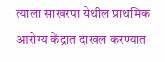त्याला साखरपा येथील प्राथमिक आरोग्य केंद्रात दाखल करण्यात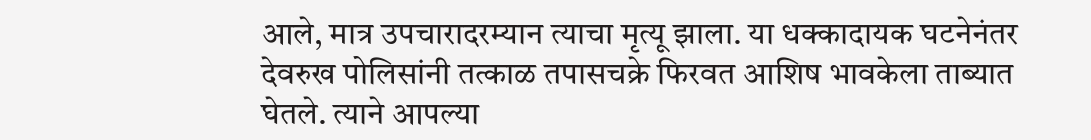आले, मात्र उपचारादरम्यान त्याचा मृत्यू झाला. या धक्कादायक घटनेनंतर देवरुख पोलिसांनी तत्काळ तपासचक्रे फिरवत आशिष भावकेला ताब्यात घेतले. त्याने आपल्या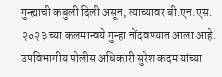गुन्ह्याची कबुली दिली असून, त्याच्यावर बी.एन.एस. २०२३ च्या कलमान्वये गुन्हा नोंदवण्यात आला आहे. उपविभागीय पोलीस अधिकारी सुरेश कदम यांच्या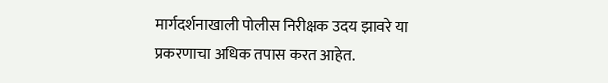मार्गदर्शनाखाली पोलीस निरीक्षक उदय झावरे या प्रकरणाचा अधिक तपास करत आहेत.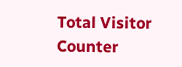Total Visitor Counter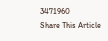3471960
Share This Article